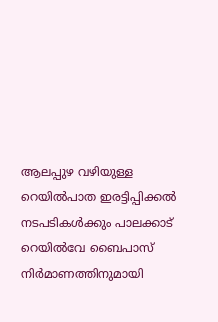ആലപ്പുഴ വഴിയുള്ള റെയിൽപാത ഇരട്ടിപ്പിക്കൽ നടപടികൾക്കും പാലക്കാട് റെയിൽവേ ബൈപാസ് നിർമാണത്തിനുമായി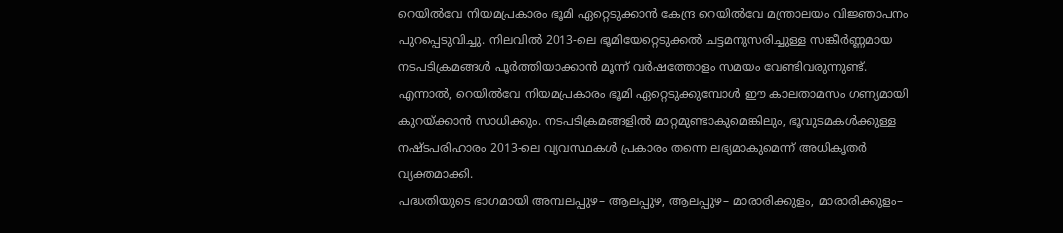റെയിൽവേ നിയമപ്രകാരം ഭൂമി ഏറ്റെടുക്കാൻ കേന്ദ്ര റെയിൽവേ മന്ത്രാലയം വിജ്ഞാപനം പുറപ്പെടുവിച്ചു. നിലവിൽ 2013-ലെ ഭൂമിയേറ്റെടുക്കൽ ചട്ടമനുസരിച്ചുള്ള സങ്കീർണ്ണമായ നടപടിക്രമങ്ങൾ പൂർത്തിയാക്കാൻ മൂന്ന് വർഷത്തോളം സമയം വേണ്ടിവരുന്നുണ്ട്.
എന്നാൽ, റെയിൽവേ നിയമപ്രകാരം ഭൂമി ഏറ്റെടുക്കുമ്പോൾ ഈ കാലതാമസം ഗണ്യമായി കുറയ്ക്കാൻ സാധിക്കും. നടപടിക്രമങ്ങളിൽ മാറ്റമുണ്ടാകുമെങ്കിലും, ഭൂവുടമകൾക്കുള്ള നഷ്ടപരിഹാരം 2013-ലെ വ്യവസ്ഥകൾ പ്രകാരം തന്നെ ലഭ്യമാകുമെന്ന് അധികൃതർ വ്യക്തമാക്കി.
പദ്ധതിയുടെ ഭാഗമായി അമ്പലപ്പുഴ– ആലപ്പുഴ, ആലപ്പുഴ– മാരാരിക്കുളം, മാരാരിക്കുളം–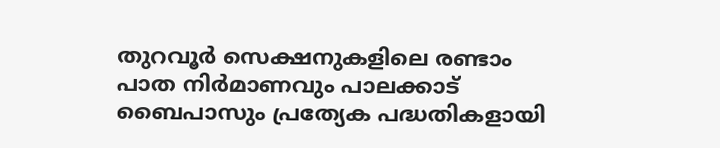തുറവൂർ സെക്ഷനുകളിലെ രണ്ടാം പാത നിർമാണവും പാലക്കാട് ബൈപാസും പ്രത്യേക പദ്ധതികളായി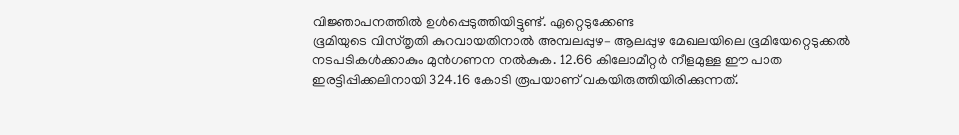വിജ്ഞാപനത്തിൽ ഉൾപ്പെടുത്തിയിട്ടുണ്ട്. ഏറ്റെടുക്കേണ്ട
ഭൂമിയുടെ വിസ്തൃതി കുറവായതിനാൽ അമ്പലപ്പുഴ– ആലപ്പുഴ മേഖലയിലെ ഭൂമിയേറ്റെടുക്കൽ നടപടികൾക്കാകും മുൻഗണന നൽകുക. 12.66 കിലോമീറ്റർ നീളമുള്ള ഈ പാത ഇരട്ടിപ്പിക്കലിനായി 324.16 കോടി രൂപയാണ് വകയിരുത്തിയിരിക്കുന്നത്.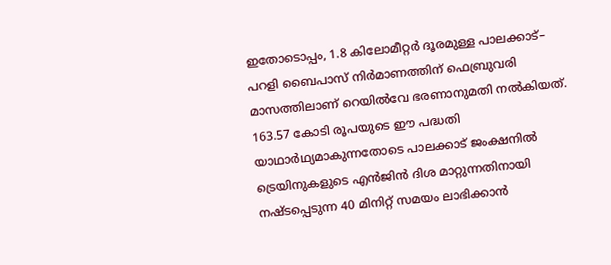ഇതോടൊപ്പം, 1.8 കിലോമീറ്റർ ദൂരമുള്ള പാലക്കാട്– പറളി ബൈപാസ് നിർമാണത്തിന് ഫെബ്രുവരി മാസത്തിലാണ് റെയിൽവേ ഭരണാനുമതി നൽകിയത്. 163.57 കോടി രൂപയുടെ ഈ പദ്ധതി യാഥാർഥ്യമാകുന്നതോടെ പാലക്കാട് ജംക്ഷനിൽ ട്രെയിനുകളുടെ എൻജിൻ ദിശ മാറ്റുന്നതിനായി നഷ്ടപ്പെടുന്ന 40 മിനിറ്റ് സമയം ലാഭിക്കാൻ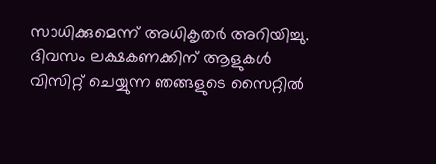സാധിക്കുമെന്ന് അധികൃതർ അറിയിച്ചു.
ദിവസം ലക്ഷകണക്കിന് ആളുകൾ വിസിറ്റ് ചെയ്യുന്ന ഞങ്ങളുടെ സൈറ്റിൽ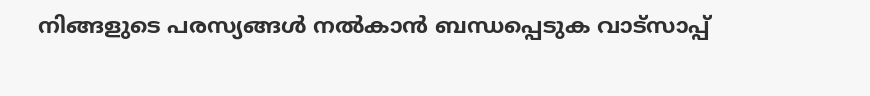നിങ്ങളുടെ പരസ്യങ്ങൾ നൽകാൻ ബന്ധപ്പെടുക വാട്സാപ്പ്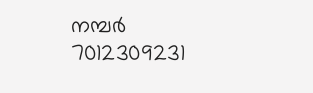നമ്പർ 7012309231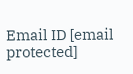Email ID [email protected]